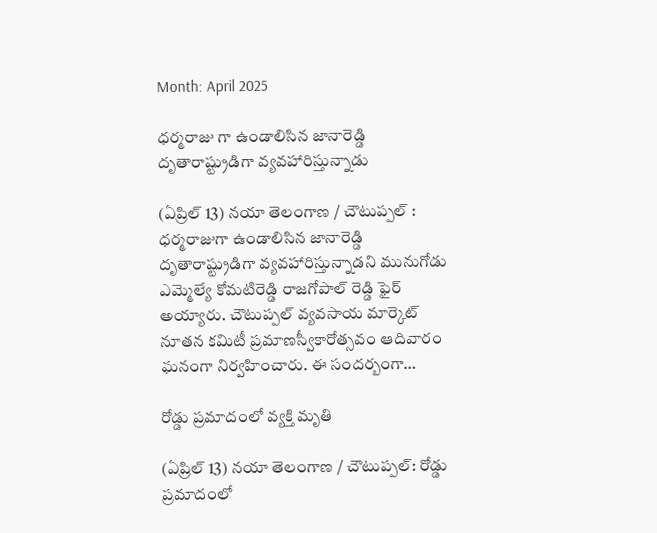Month: April 2025

ధర్మరాజు గా ఉండాలిసిన జానారెడ్డి దృతారాష్ట్రుడిగా వ్యవహారిస్తున్నాడు

(ఏప్రిల్ 13) నయా తెలంగాణ / చౌటుప్పల్ : ధర్మరాజుగా ఉండాలిసిన జానారెడ్డి దృతారాష్ట్రుడిగా వ్యవహారిస్తున్నాడని మునుగోడు ఎమ్మెల్యే కోమటిరెడ్డి రాజగోపాల్ రెడ్డి ఫైర్ అయ్యారు. చౌటుప్పల్ వ్యవసాయ మార్కెట్ నూతన కమిటీ ప్రమాణస్వీకారోత్సవం ఆదివారం ఘనంగా నిర్వహించారు. ఈ సందర్బంగా…

రోడ్డు ప్రమాదంలో వ్యక్తి మృతి

(ఏప్రిల్ 13) నయా తెలంగాణ / చౌటుప్పల్: రోడ్డు ప్రమాదంలో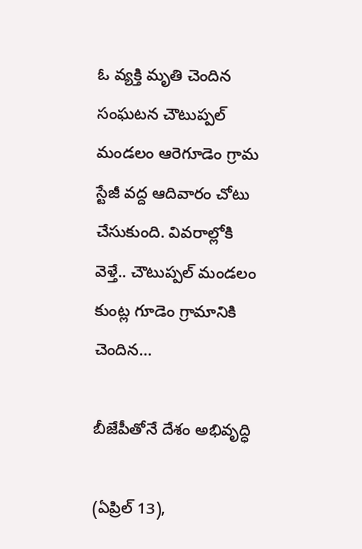ఓ వ్యక్తి మృతి చెందిన సంఘటన చౌటుప్పల్ మండలం ఆరెగూడెం గ్రామ స్టేజీ వద్ద ఆదివారం చోటు చేసుకుంది. వివరాల్లోకి వెళ్తే.. చౌటుప్పల్ మండలం కుంట్ల గూడెం గ్రామానికి చెందిన…

బీజేపీతోనే దేశం అభివృద్ధి

(ఏప్రిల్ 13),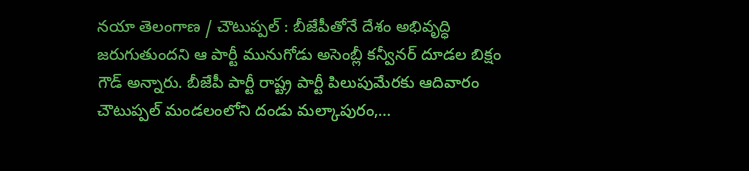నయా తెలంగాణ / చౌటుప్పల్ : బీజేపీతోనే దేశం అభివృద్ధి జరుగుతుందని ఆ పార్టీ మునుగోడు అసెంబ్లీ కన్వీనర్ దూడల బిక్షం గౌడ్ అన్నారు. బీజేపీ పార్టీ రాష్ట్ర పార్టీ పిలుపుమేరకు ఆదివారం చౌటుప్పల్ మండలంలోని దండు మల్కాపురం,…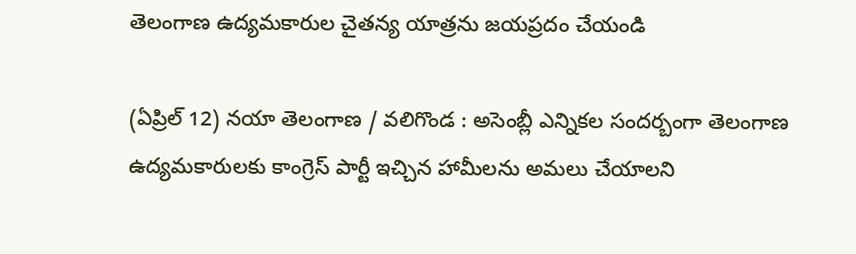తెలంగాణ ఉద్యమకారుల చైతన్య యాత్రను జయప్రదం చేయండి

(ఏప్రిల్ 12) నయా తెలంగాణ / వలిగొండ : అసెంబ్లీ ఎన్నికల సందర్బంగా తెలంగాణ ఉద్యమకారులకు కాంగ్రెస్ పార్టీ ఇచ్చిన హామీలను అమలు చేయాలని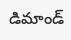డిమాండ్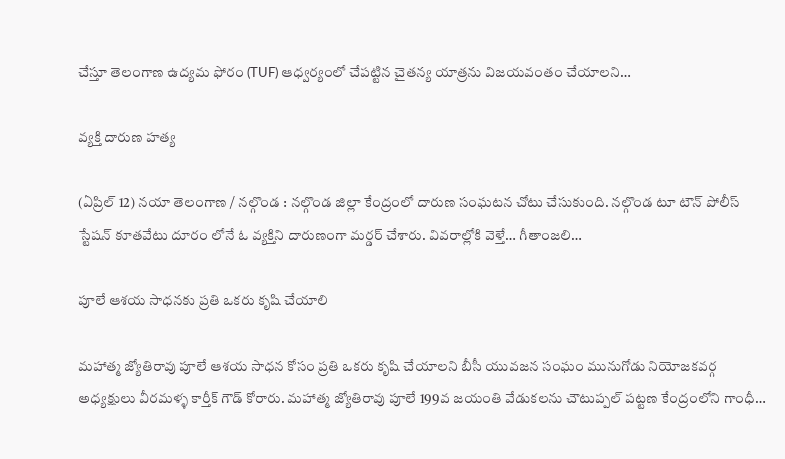చేస్తూ తెలంగాణ ఉద్యమ ఫోరం (TUF) ఆధ్వర్యంలో చేపట్టిన చైతన్య యాత్రను విజయవంతం చేయాలని…

వ్యక్తి దారుణ హత్య

(ఏప్రిల్ 12) నయా తెలంగాణ / నల్గొండ : నల్గొండ జిల్లా కేంద్రంలో దారుణ సంఘటన చోటు చేసుకుంది. నల్గొండ టూ టౌన్ పోలీస్ స్టేషన్ కూతవేటు దూరం లోనే ఓ వ్యక్తిని దారుణంగా మర్డర్ చేశారు. వివరాల్లోకి వెళ్తే… గీతాంజలి…

పూలే ఆశయ సాధనకు ప్రతి ఒకరు కృషి చేయాలి

మహాత్మ జ్యోతిరావు పూలే ఆశయ సాధన కోసం ప్రతి ఒకరు కృషి చేయాలని బీసీ యువజన సంఘం మునుగోడు నియోజకవర్గ అధ్యక్షులు వీరమళ్ళ కార్తీక్ గౌడ్ కోరారు. మహాత్మ జ్యోతిరావు పూలే 199వ జయంతి వేడుకలను చౌటుప్పల్ పట్టణ కేంద్రంలోని గాంధీ…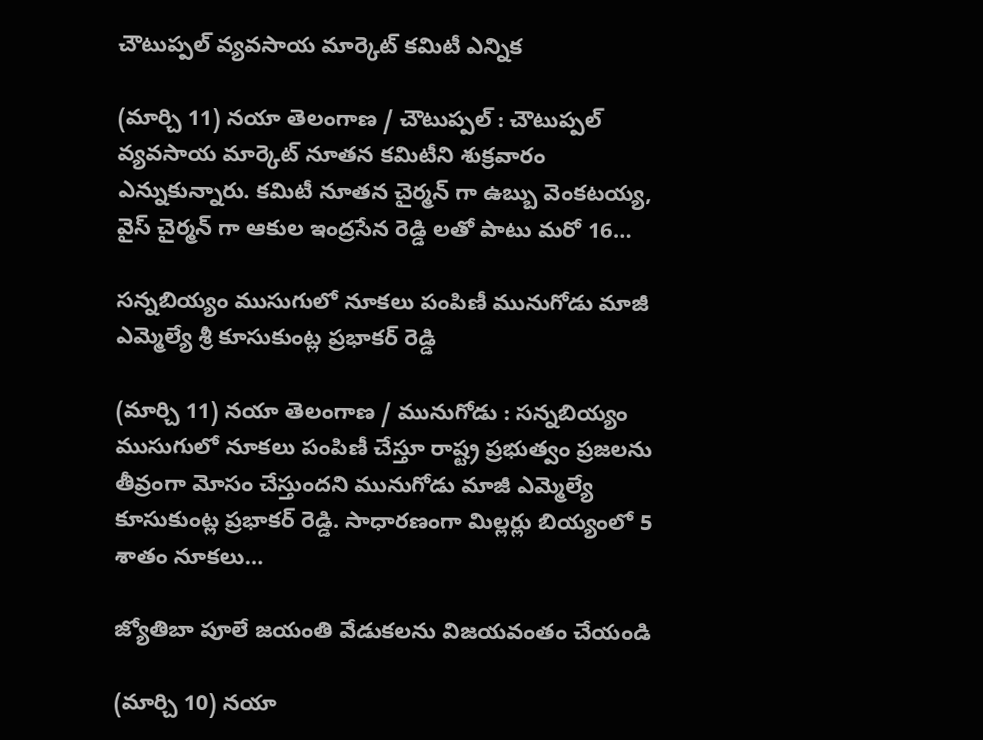చౌటుప్పల్ వ్యవసాయ మార్కెట్ కమిటీ ఎన్నిక

(మార్చి 11) నయా తెలంగాణ / చౌటుప్పల్ : చౌటుప్పల్ వ్యవసాయ మార్కెట్ నూతన కమిటీని శుక్రవారం ఎన్నుకున్నారు. కమిటీ నూతన చైర్మన్ గా ఉబ్బు వెంకటయ్య, వైస్ చైర్మన్ గా ఆకుల ఇంద్రసేన రెడ్డి లతో పాటు మరో 16…

సన్నబియ్యం ముసుగులో నూకలు పంపిణీ మునుగోడు మాజీ ఎమ్మెల్యే శ్రీ కూసుకుంట్ల ప్రభాకర్ రెడ్డి

(మార్చి 11) నయా తెలంగాణ / మునుగోడు : సన్నబియ్యం ముసుగులో నూకలు పంపిణీ చేస్తూ రాష్ట్ర ప్రభుత్వం ప్రజలను తీవ్రంగా మోసం చేస్తుందని మునుగోడు మాజీ ఎమ్మెల్యే కూసుకుంట్ల ప్రభాకర్ రెడ్డి. సాధారణంగా మిల్లర్లు బియ్యంలో 5 శాతం నూకలు…

జ్యోతిబా పూలే జయంతి వేడుకలను విజయవంతం చేయండి

(మార్చి 10) నయా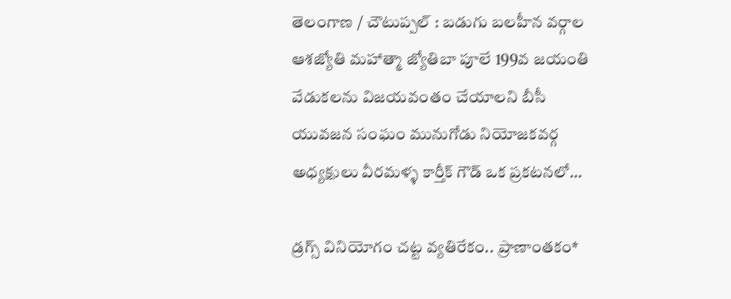తెలంగాణ / చౌటుప్పల్ : బడుగు బలహీన వర్గాల ఆశజ్యోతి మహాత్మా జ్యోతిబా పూలే 199వ జయంతి వేడుకలను విజయవంతం చేయాలని బీసీ యువజన సంఘం మునుగోడు నియోజకవర్గ అధ్యక్షులు వీరమళ్ళ కార్తీక్ గౌడ్ ఒక ప్రకటనలో…

డ్రగ్స్ వినియోగం చట్ట వ్యతిరేకం.. ప్రాణాంతకం*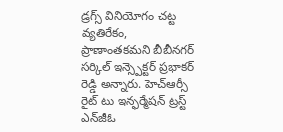డ్రగ్స్ వినియోగం చట్ట వ్యతిరేకం, ప్రాణాంతకమని బీబీనగర్ సర్కిల్ ఇన్స్పెక్టర్ ప్రభాకర్ రెడ్డి అన్నారు. హెచ్ఆర్సీ రైట్ టు ఇన్ఫర్మేషన్ ట్రస్ట్ ఎన్‌జీఓ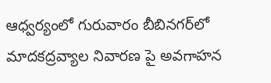ఆధ్వర్యంలో గురువారం బీబినగర్‌లో మాదకద్రవ్యాల నివారణ పై అవగాహన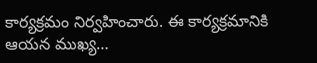కార్యక్రమం నిర్వహించారు. ఈ కార్యక్రమానికి ఆయన ముఖ్య…